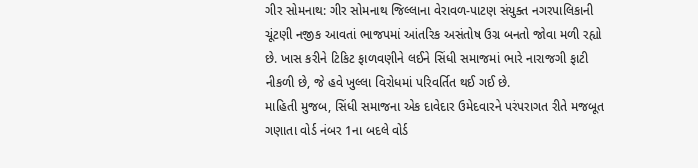ગીર સોમનાથ: ગીર સોમનાથ જિલ્લાના વેરાવળ-પાટણ સંયુક્ત નગરપાલિકાની ચૂંટણી નજીક આવતાં ભાજપમાં આંતરિક અસંતોષ ઉગ્ર બનતો જોવા મળી રહ્યો છે. ખાસ કરીને ટિકિટ ફાળવણીને લઈને સિંધી સમાજમાં ભારે નારાજગી ફાટી નીકળી છે, જે હવે ખુલ્લા વિરોધમાં પરિવર્તિત થઈ ગઈ છે.
માહિતી મુજબ, સિંધી સમાજના એક દાવેદાર ઉમેદવારને પરંપરાગત રીતે મજબૂત ગણાતા વોર્ડ નંબર 1ના બદલે વોર્ડ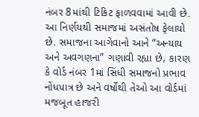નંબર 8માંથી ટિકિટ ફાળવવામાં આવી છે. આ નિર્ણયથી સમાજમાં અસંતોષ ફેલાયો છે. સમાજના આગેવાનો આને “અન્યાય અને અવગણના” ગણાવી રહ્યા છે, કારણ કે વોર્ડ નંબર 1માં સિંધી સમાજનો પ્રભાવ નોંધપાત્ર છે અને વર્ષોથી તેઓ આ વોર્ડમાં મજબૂત હાજરી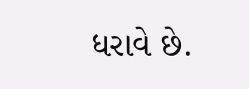ધરાવે છે.